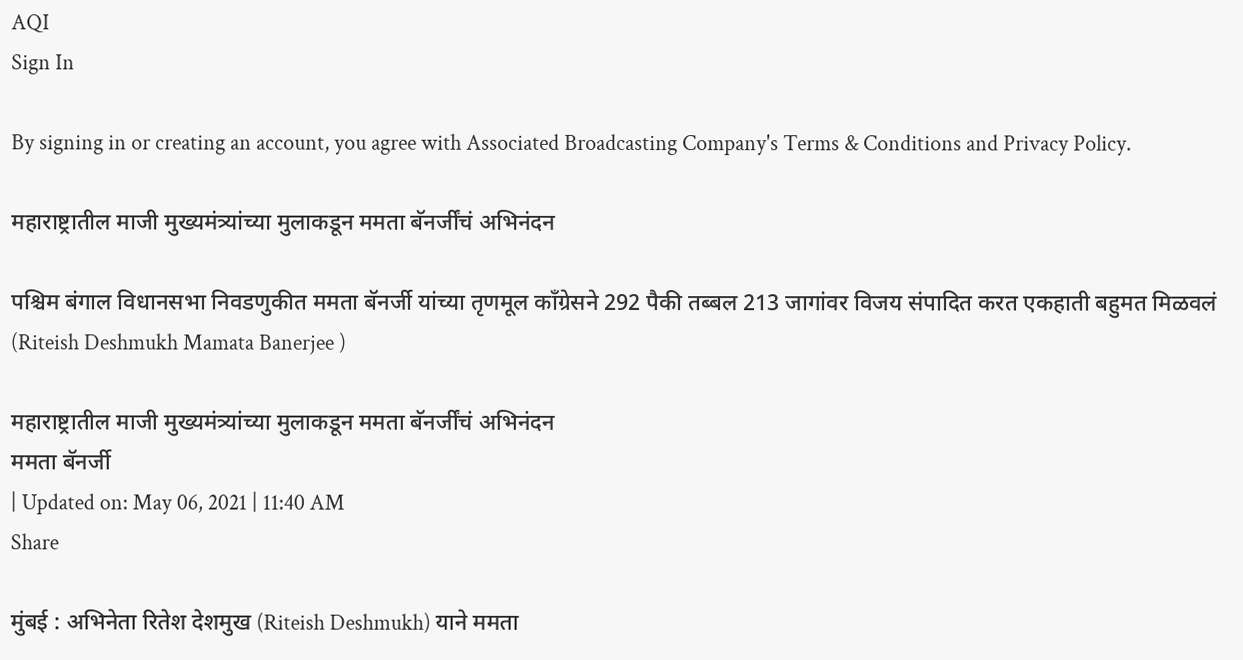AQI
Sign In

By signing in or creating an account, you agree with Associated Broadcasting Company's Terms & Conditions and Privacy Policy.

महाराष्ट्रातील माजी मुख्यमंत्र्यांच्या मुलाकडून ममता बॅनर्जींचं अभिनंदन

पश्चिम बंगाल विधानसभा निवडणुकीत ममता बॅनर्जी यांच्या तृणमूल काँग्रेसने 292 पैकी तब्बल 213 जागांवर विजय संपादित करत एकहाती बहुमत मिळवलं (Riteish Deshmukh Mamata Banerjee )

महाराष्ट्रातील माजी मुख्यमंत्र्यांच्या मुलाकडून ममता बॅनर्जींचं अभिनंदन
ममता बॅनर्जी
| Updated on: May 06, 2021 | 11:40 AM
Share

मुंबई : अभिनेता रितेश देशमुख (Riteish Deshmukh) याने ममता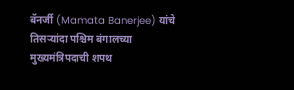बॅनर्जी (Mamata Banerjee) यांचे तिसऱ्यांदा पश्चिम बंगालच्या मुख्यमंत्रिपदाची शपथ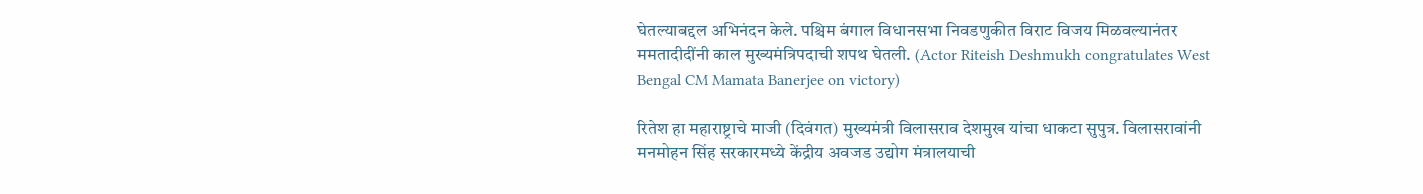घेतल्याबद्दल अभिनंदन केले. पश्चिम बंगाल विधानसभा निवडणुकीत विराट विजय मिळवल्यानंतर ममतादीदींनी काल मुख्यमंत्रिपदाची शपथ घेतली. (Actor Riteish Deshmukh congratulates West Bengal CM Mamata Banerjee on victory)

रितेश हा महाराष्ट्राचे माजी (दिवंगत) मुख्यमंत्री विलासराव देशमुख यांचा धाकटा सुपुत्र. विलासरावांनी मनमोहन सिंह सरकारमध्ये केंद्रीय अवजड उद्योग मंत्रालयाची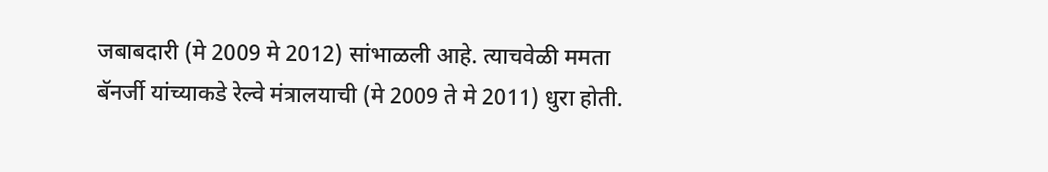जबाबदारी (मे 2009 मे 2012) सांभाळली आहे. त्याचवेळी ममता बॅनर्जी यांच्याकडे रेल्वे मंत्रालयाची (मे 2009 ते मे 2011) धुरा होती.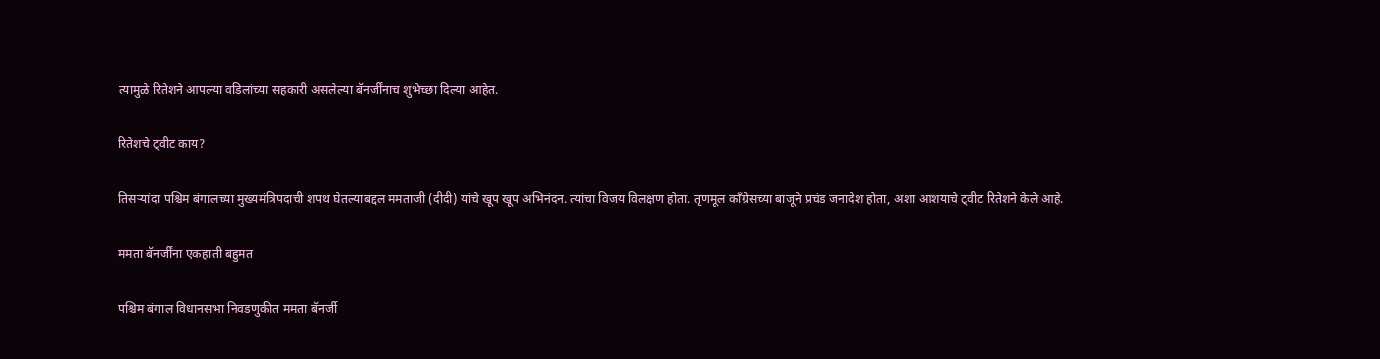त्यामुळे रितेशने आपल्या वडिलांच्या सहकारी असलेल्या बॅनर्जींनाच शुभेच्छा दिल्या आहेत.

रितेशचे ट्वीट काय?

तिसऱ्यांदा पश्चिम बंगालच्या मुख्यमंत्रिपदाची शपथ घेतल्याबद्दल ममताजी (दीदी) यांचे खूप खूप अभिनंदन. त्यांचा विजय विलक्षण होता. तृणमूल काँग्रेसच्या बाजूने प्रचंड जनादेश होता, अशा आशयाचे ट्वीट रितेशने केले आहे.

ममता बॅनर्जींना एकहाती बहुमत

पश्चिम बंगाल विधानसभा निवडणुकीत ममता बॅनर्जी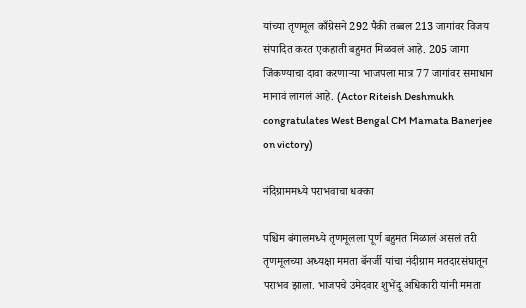यांच्या तृणमूल काँग्रेसने 292 पैकी तब्बल 213 जागांवर विजय संपादित करत एकहाती बहुमत मिळवलं आहे. 205 जागा जिंकण्याचा दावा करणाऱ्या भाजपला मात्र 77 जागांवर समाधान मानावं लागलं आहे. (Actor Riteish Deshmukh congratulates West Bengal CM Mamata Banerjee on victory)

नंदिग्राममध्ये पराभवाचा धक्का

पश्चिम बंगालमध्ये तृणमूलला पूर्ण बहुमत मिळालं असलं तरी तृणमूलच्या अध्यक्षा ममता बॅनर्जी यांचा नंदीग्राम मतदारसंघातून पराभव झाला. भाजपचे उमेदवार शुभेंदू अधिकारी यांनी ममता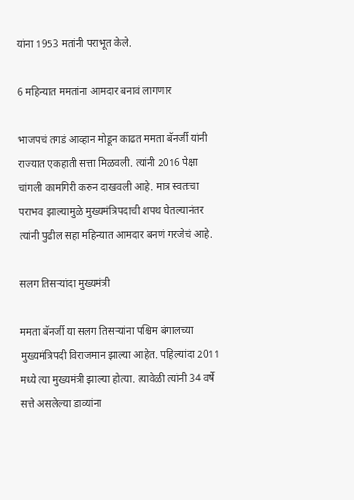यांना 1953 मतांनी पराभूत केले.

6 महिन्यात ममतांना आमदार बनावं लागणार

भाजपचं तगडं आव्हान मोडून काढत ममता बॅनर्जी यांनी राज्यात एकहाती सत्ता मिळवली. त्यांनी 2016 पेक्षा चांगली कामगिरी करुन दाखवली आहे. मात्र स्वतःचा पराभव झाल्यामुळे मुख्यमंत्रिपदाची शपथ घेतल्यानंतर त्यांनी पुढील सहा महिन्यात आमदार बनणं गरजेचं आहे.

सलग तिसऱ्यांदा मुख्यमंत्री

ममता बॅनर्जी या सलग तिसऱ्यांना पश्चिम बंगालच्या मुख्यमंत्रिपदी विराजमान झाल्या आहेत. पहिल्यांदा 2011 मध्ये त्या मुख्यमंत्री झाल्या होत्या. त्यावेळी त्यांनी 34 वर्षे सत्ते असलेल्या डाव्यांना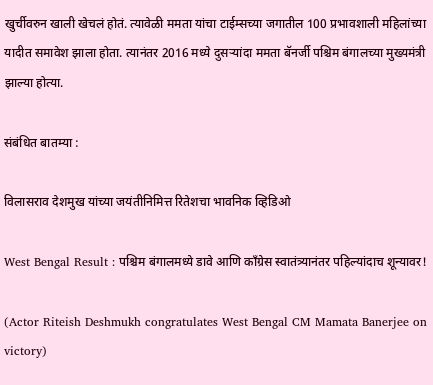खुर्चीवरुन खाली खेचलं होतं. त्यावेळी ममता यांचा टाईम्सच्या जगातील 100 प्रभावशाली महिलांच्या यादीत समावेश झाला होता. त्यानंतर 2016 मध्ये दुसऱ्यांदा ममता बॅनर्जी पश्चिम बंगालच्या मुख्यमंत्री झाल्या होत्या.

संबंधित बातम्या :

विलासराव देशमुख यांच्या जयंतीनिमित्त रितेशचा भावनिक व्हिडिओ

West Bengal Result : पश्चिम बंगालमध्ये डावे आणि काँग्रेस स्वातंत्र्यानंतर पहिल्यांदाच शून्यावर!

(Actor Riteish Deshmukh congratulates West Bengal CM Mamata Banerjee on victory)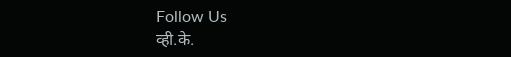Follow Us
व्ही.के.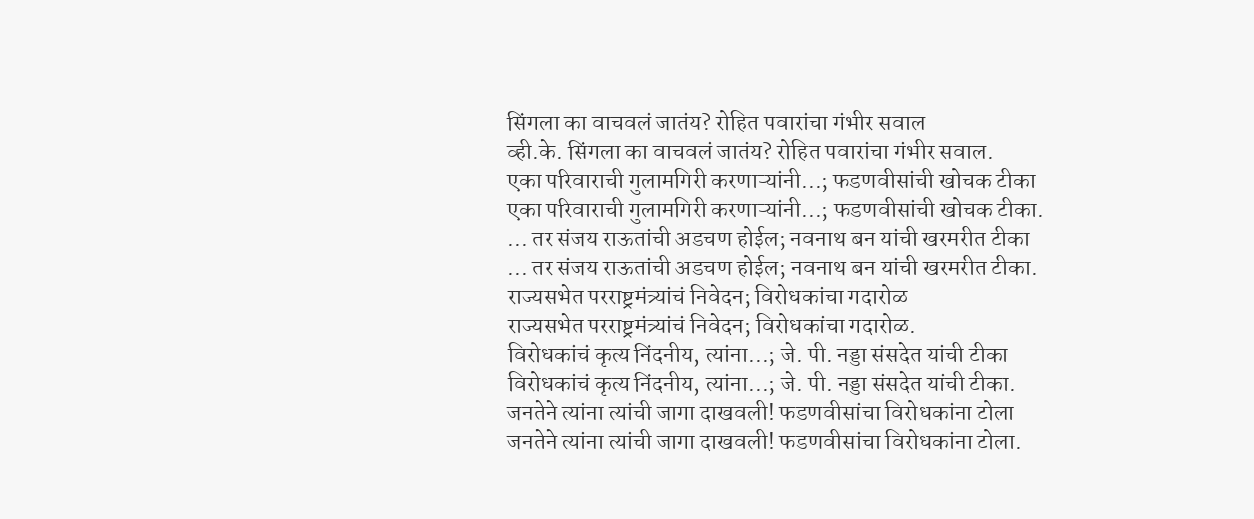सिंगला का वाचवलं जातंय? रोहित पवारांचा गंभीर सवाल
व्ही.के. सिंगला का वाचवलं जातंय? रोहित पवारांचा गंभीर सवाल.
एका परिवाराची गुलामगिरी करणाऱ्यांनी...; फडणवीसांची खोचक टीका
एका परिवाराची गुलामगिरी करणाऱ्यांनी...; फडणवीसांची खोचक टीका.
... तर संजय राऊतांची अडचण होईल; नवनाथ बन यांची खरमरीत टीका
... तर संजय राऊतांची अडचण होईल; नवनाथ बन यांची खरमरीत टीका.
राज्यसभेत परराष्ट्रमंत्र्यांचं निवेदन; विरोधकांचा गदारोळ
राज्यसभेत परराष्ट्रमंत्र्यांचं निवेदन; विरोधकांचा गदारोळ.
विरोधकांचं कृत्य निंदनीय, त्यांना...; जे. पी. नड्डा संसदेत यांची टीका
विरोधकांचं कृत्य निंदनीय, त्यांना...; जे. पी. नड्डा संसदेत यांची टीका.
जनतेने त्यांना त्यांची जागा दाखवली! फडणवीसांचा विरोधकांना टोला
जनतेने त्यांना त्यांची जागा दाखवली! फडणवीसांचा विरोधकांना टोला.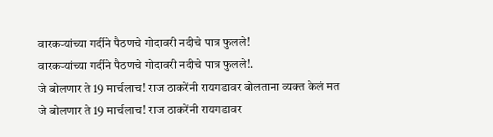वारकऱ्यांच्या गर्दीने पैठणचे गोदावरी नदीचे पात्र फुलले!
वारकऱ्यांच्या गर्दीने पैठणचे गोदावरी नदीचे पात्र फुलले!.
जे बोलणार ते 19 मार्चलाच! राज ठाकरेंनी रायगडावर बोलताना व्यक्त केलं मत
जे बोलणार ते 19 मार्चलाच! राज ठाकरेंनी रायगडावर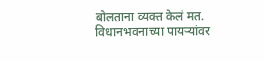बोलताना व्यक्त केलं मत.
विधानभवनाच्या पायऱ्यांवर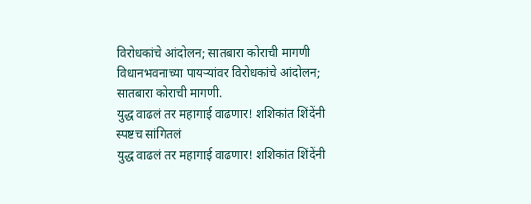विरोधकांचे आंदोलन; सातबारा कोराची मागणी
विधानभवनाच्या पायऱ्यांवर विरोधकांचे आंदोलन; सातबारा कोराची मागणी.
युद्ध वाढलं तर महागाई वाढणार! शशिकांत शिंदेंनी स्पष्टच सांगितलं
युद्ध वाढलं तर महागाई वाढणार! शशिकांत शिंदेंनी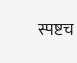स्पष्टच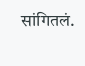सांगितलं.